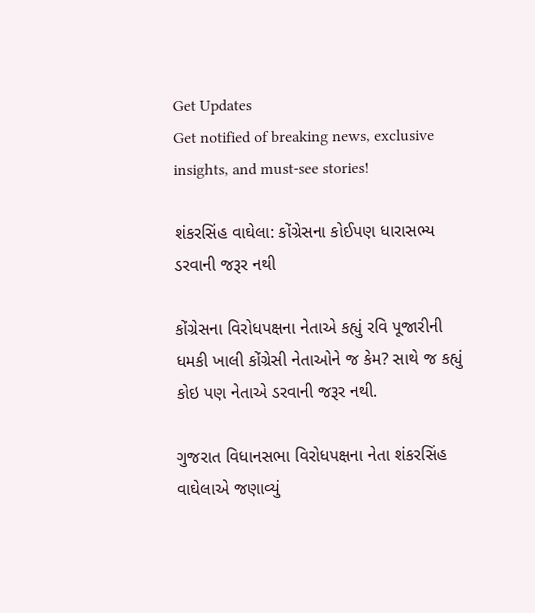Get Updates
Get notified of breaking news, exclusive insights, and must-see stories!

શંકરસિંહ વાઘેલા: કોંગ્રેસના કોઈપણ ધારાસભ્ય ડરવાની જરૂર નથી

કોંગ્રેસના વિરોધપક્ષના નેતાએ કહ્યું રવિ પૂજારીની ધમકી ખાલી કોંગ્રેસી નેતાઓને જ કેમ? સાથે જ કહ્યું કોઇ પણ નેતાએ ડરવાની જરૂર નથી.

ગુજરાત વિધાનસભા વિરોધપક્ષના નેતા શંકરસિંહ વાઘેલાએ જણાવ્યું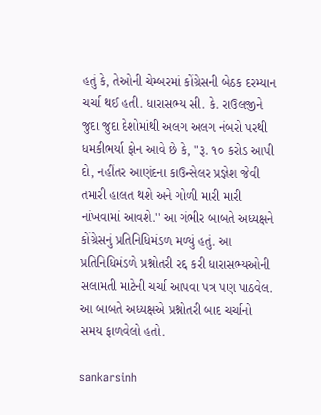હતું કે, તેઓની ચેમ્બરમાં કોંગ્રેસની બેઠક દરમ્યાન ચર્ચા થઈ હતી. ધારાસભ્ય સી. કે. રાઉલજીને જુદા જુદા દેશોમાંથી અલગ અલગ નંબરો પરથી ધમકીભર્યા ફોન આવે છે કે, "રૂ. ૧૦ કરોડ આપી દો, નહીંતર આણંદના કાઉન્સેલર પ્રજ્ઞેશ જેવી તમારી હાલત થશે અને ગોળી મારી મારી નાંખવામાં આવશે.'' આ ગંભીર બાબતે અધ્યક્ષને કોંગ્રેસનું પ્રતિનિધિમંડળ મળ્યું હતું. આ પ્રતિનિધિમંડળે પ્રશ્નોતરી રદ્દ કરી ધારાસભ્યઓની સલામતી માટેની ચર્ચા આપવા પત્ર પણ પાઠવેલ. આ બાબતે અધ્યક્ષએ પ્રશ્નોતરી બાદ ચર્ચાનો સમય ફાળવેલો હતો.

sankarsinh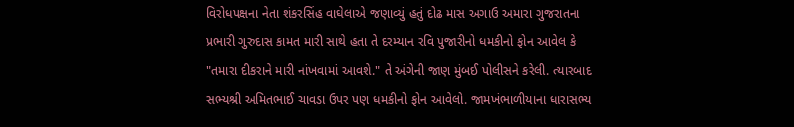વિરોધપક્ષના નેતા શંકરસિંહ વાઘેલાએ જણાવ્યું હતું દોઢ માસ અગાઉ અમારા ગુજરાતના પ્રભારી ગુરુદાસ કામત મારી સાથે હતા તે દરમ્યાન રવિ પુજારીનો ધમકીનો ફોન આવેલ કે "તમારા દીકરાને મારી નાંખવામાં આવશે." તે અંગેની જાણ મુંબઈ પોલીસને કરેલી. ત્યારબાદ સભ્યશ્રી અમિતભાઈ ચાવડા ઉપર પણ ધમકીનો ફોન આવેલો. જામખંભાળીયાના ધારાસભ્ય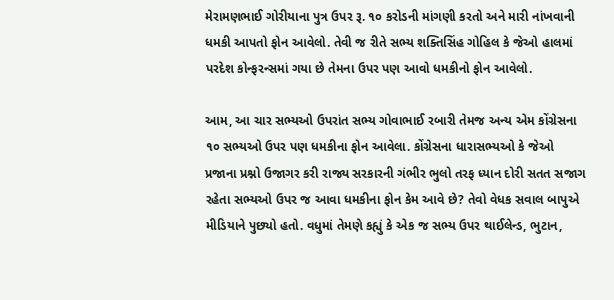મેરામણભાઈ ગોરીયાના પુત્ર ઉપર રૂ. ૧૦ કરોડની માંગણી કરતો અને મારી નાંખવાની ધમકી આપતો ફોન આવેલો. તેવી જ રીતે સભ્ય શક્તિસિંહ ગોહિલ કે જેઓ હાલમાં પરદેશ કોન્ફરન્સમાં ગયા છે તેમના ઉપર પણ આવો ધમકીનો ફોન આવેલો.

આમ, આ ચાર સભ્યઓ ઉપરાંત સભ્ય ગોવાભાઈ રબારી તેમજ અન્ય એમ કોંગ્રેસના ૧૦ સભ્યઓ ઉપર પણ ધમકીના ફોન આવેલા. કોંગ્રેસના ધારાસભ્યઓ કે જેઓ પ્રજાના પ્રશ્નો ઉજાગર કરી રાજ્ય સરકારની ગંભીર ભુલો તરફ ધ્યાન દોરી સતત સજાગ રહેતા સભ્યઓ ઉપર જ આવા ધમકીના ફોન કેમ આવે છે? તેવો વેધક સવાલ બાપુએ મીડિયાને પુછ્યો હતો. વધુમાં તેમણે કહ્યું કે એક જ સભ્ય ઉપર થાઈલેન્ડ, ભુટાન,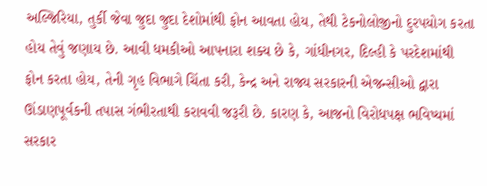અલ્જિરિયા, તુર્કી જેવા જુદા જુદા દેશોમાંથી ફોન આવતા હોય, તેથી ટેકનોલોજીનો દુરપયોગ કરતા હોય તેવું જણાય છે. આવી ધમકીઓ આપનારા શક્ય છે કે, ગાંધીનગર, દિલ્હી કે પરદેશમાંથી ફોન કરતા હોય, તેની ગૃહ વિભાગે ચિંતા કરી, કેન્દ્ર અને રાજ્ય સરકારની એજન્સીઓ દ્વારા ઊંડાણપૂર્વકની તપાસ ગંભીરતાથી કરાવવી જરૂરી છે. કારણ કે, આજનો વિરોધપક્ષ ભવિષ્યમાં સરકાર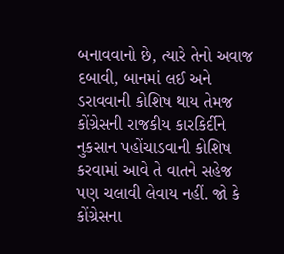બનાવવાનો છે, ત્યારે તેનો અવાજ દબાવી, બાનમાં લઈ અને ડરાવવાની કોશિષ થાય તેમજ કોંગ્રેસની રાજકીય કારકિર્દીને નુકસાન પહોંચાડવાની કોશિષ કરવામાં આવે તે વાતને સહેજ પણ ચલાવી લેવાય નહીં. જો કે કોંગ્રેસના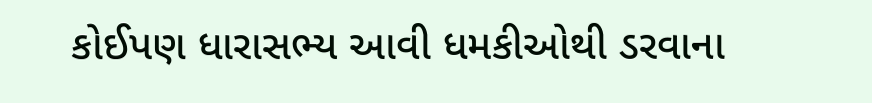કોઈપણ ધારાસભ્ય આવી ધમકીઓથી ડરવાના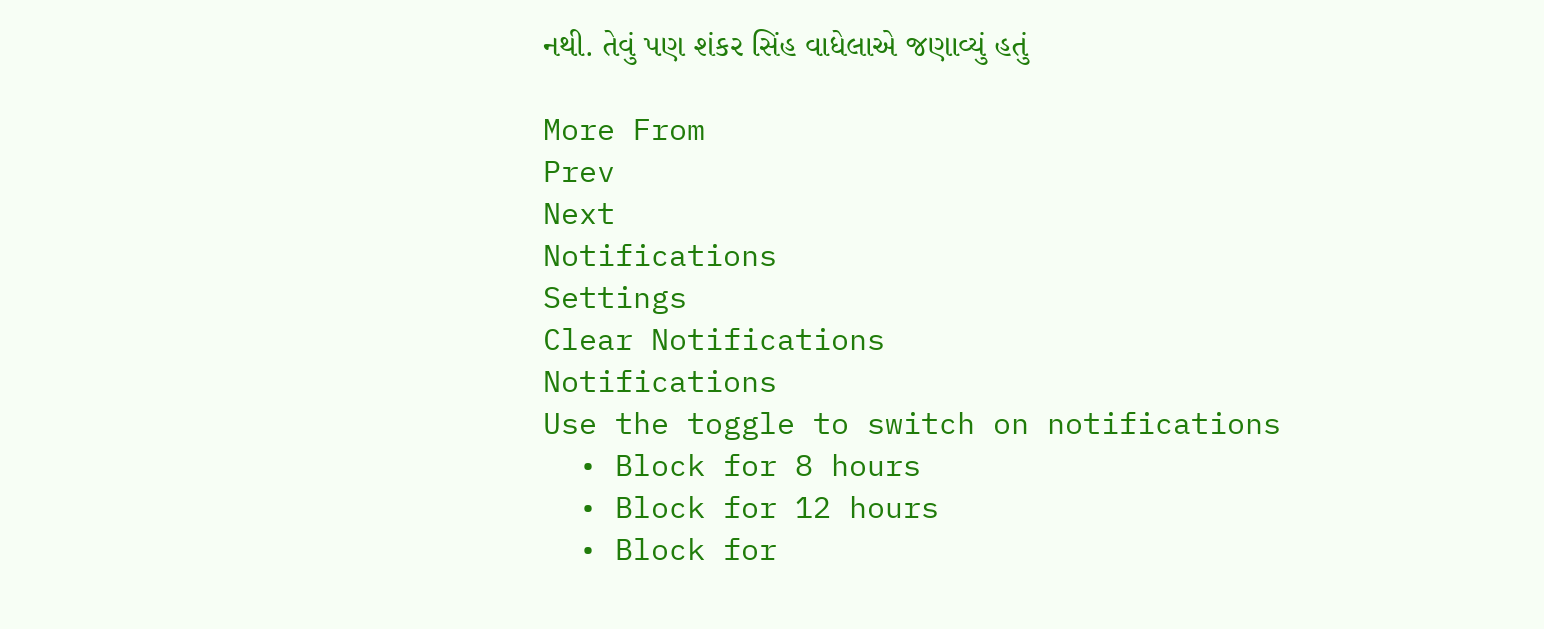નથી. તેવું પણ શંકર સિંહ વાધેલાએ જણાવ્યું હતું

More From
Prev
Next
Notifications
Settings
Clear Notifications
Notifications
Use the toggle to switch on notifications
  • Block for 8 hours
  • Block for 12 hours
  • Block for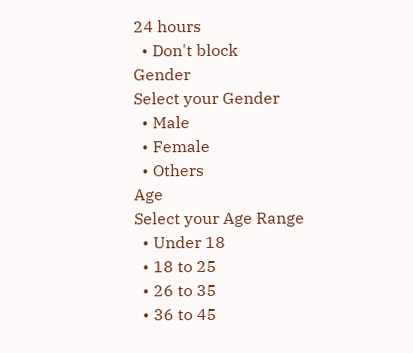24 hours
  • Don't block
Gender
Select your Gender
  • Male
  • Female
  • Others
Age
Select your Age Range
  • Under 18
  • 18 to 25
  • 26 to 35
  • 36 to 45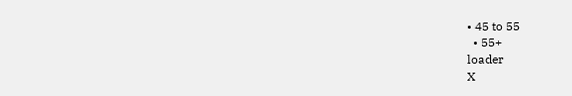• 45 to 55
  • 55+
loader
X